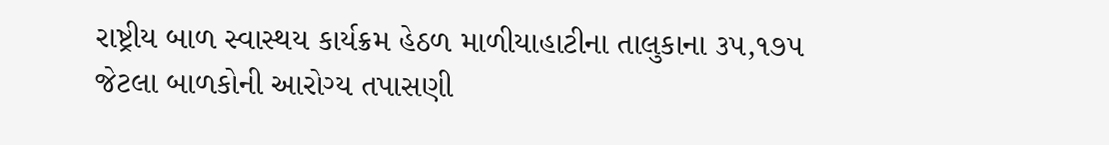રાષ્ટ્રીય બાળ સ્વાસ્થય કાર્યક્રમ હેઠળ માળીયાહાટીના તાલુકાના ૩૫,૧૭૫ જેટલા બાળકોની આરોગ્ય તપાસણી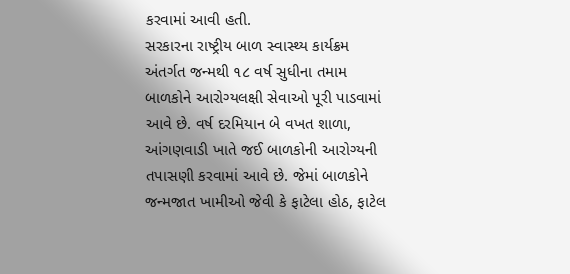કરવામાં આવી હતી.
સરકારના રાષ્ટ્રીય બાળ સ્વાસ્થ્ય કાર્યક્રમ અંતર્ગત જન્મથી ૧૮ વર્ષ સુધીના તમામ બાળકોને આરોગ્યલક્ષી સેવાઓ પૂરી પાડવામાં આવે છે. વર્ષ દરમિયાન બે વખત શાળા, આંગણવાડી ખાતે જઈ બાળકોની આરોગ્યની તપાસણી કરવામાં આવે છે. જેમાં બાળકોને જન્મજાત ખામીઓ જેવી કે ફાટેલા હોઠ, ફાટેલ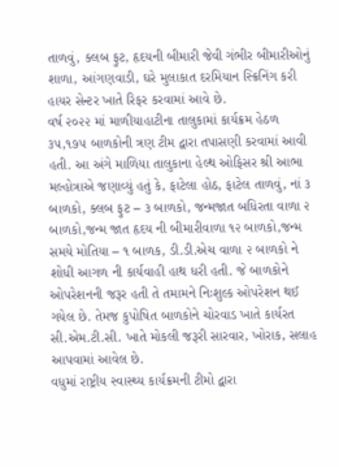તાળવું, ક્લબ ફુટ, હૃદયની બીમારી જેવી ગંભીર બીમારીઓનું શાળા, આંગણવાડી, ઘરે મુલાકાત દરમિયાન સ્ક્રિનિંગ કરી હાયર સેન્ટર ખાતે રિફર કરવામાં આવે છે.
વર્ષ ૨૦૨૨ માં માળીયાહાટીના તાલુકામાં કાર્યક્રમ હેઠળ ૩૫,૧૭૫ બાળકોની ત્રણ ટીમ દ્વારા તપાસણી કરવામાં આવી હતી. આ અંગે માળિયા તાલુકાના હેલ્થ ઓફિસર શ્રી આભા મલ્હોત્રાએ જણાવ્યું હતું કે, ફાટેલા હોઠ, ફાટેલ તાળવું, નાં ૩ બાળકો, ક્લબ ફુટ – ૩ બાળકો, જન્મજાત બધિરતા વાળા ૨ બાળકો,જન્મ જાત હૃદય ની બીમારીવાળા ૧૨ બાળકો,જન્મ સમયે મોતિયા – ૧ બાળક, ડી.ડી.એચ વાળા ૨ બાળકો ને શોધી આગળ ની કાર્યવાહી હાથ ધરી હતી. જે બાળકોને ઓપરેશનની જરૂર હતી તે તમામને નિઃશુલ્ક ઓપરેશન થઈ ગયેલ છે. તેમજ કુપોષિત બાળકોને ચોરવાડ ખાતે કાર્યરત સી.એમ.ટી.સી. ખાતે મોકલી જરૂરી સારવાર, ખોરાક, સલાહ આપવામાં આવેલ છે.
વધુમાં રાષ્ટ્રીય સ્વાસ્થ્ય કાર્યક્રમની ટીમો દ્વારા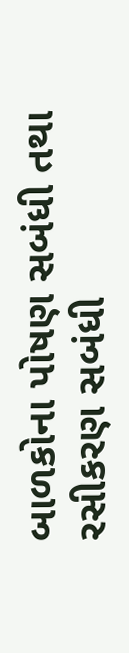બાળકોના પોષણ સબંધી તથા રસીકરણ સબંધી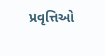પ્રવૃત્તિઓ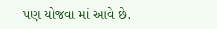પણ યોજવા માં આવે છે.